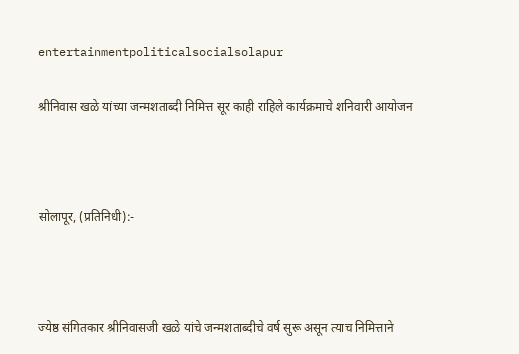entertainmentpoliticalsocialsolapur

श्रीनिवास खळे यांच्या जन्मशताब्दी निमित्त सूर काही राहिले कार्यक्रमाचे शनिवारी आयोजन



सोलापूर, (प्रतिनिधी):-



ज्येष्ठ संगितकार श्रीनिवासजी खळे यांचे जन्मशताब्दीचे वर्ष सुरू असून त्याच निमित्ताने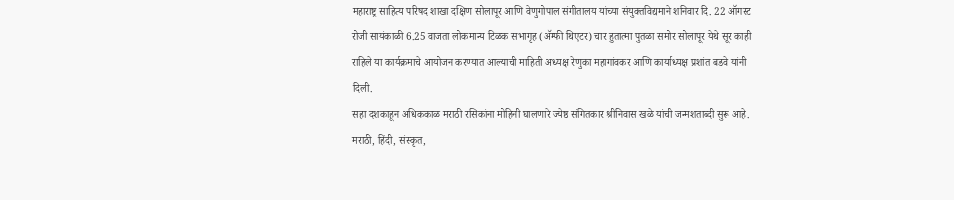महाराष्ट्र साहित्य परिषद शाखा दक्षिण सोलापूर आणि वेणुगोपाल संगीतालय यांच्या संयुक्तविद्यमाने शनिवार दि. 22 ऑगस्ट रोजी सायंकाळी 6.25 वाजता लोकमान्य टिळक सभागृह (अ‍ॅम्फी थिएटर) चार हुतात्मा पुतळा समोर सोलापूर येथे सूर काही राहिले या कार्यक्रमाचे आयोजन करण्यात आल्याची माहिती अध्यक्ष रेणुका महागांवकर आणि कार्याध्यक्ष प्रशांत बडवे यांनी दिली.
सहा दशकाहून अधिककाळ मराठी रसिकांना मोहिनी घालणारे ज्येष्ठ संगितकार श्रीनिवास खळे यांची जन्मशताब्दी सुरू आहे. मराठी, हिंदी, संस्कृत,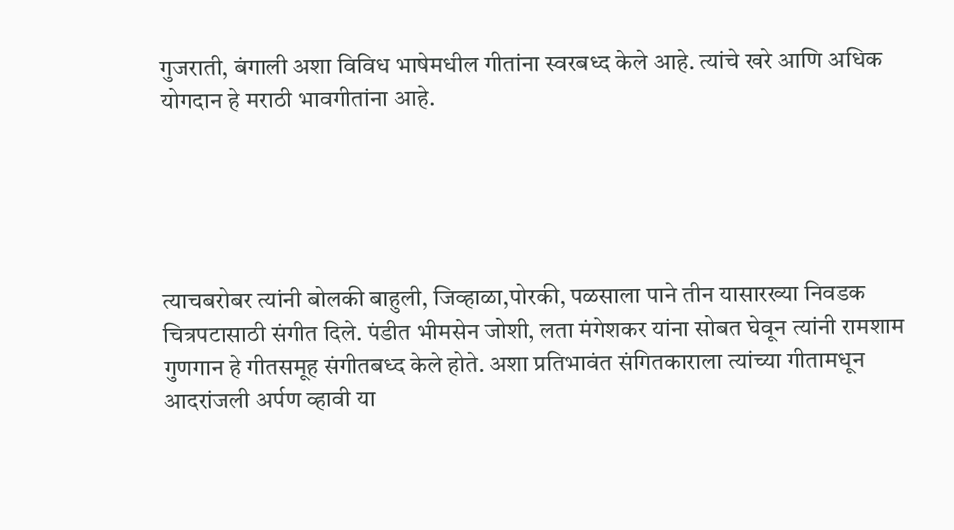गुजराती, बंगाली अशा विविध भाषेमधील गीतांना स्वरबध्द केले आहे. त्यांचे खरे आणि अधिक योगदान हे मराठी भावगीतांना आहे.





त्याचबरोबर त्यांनी बोलकी बाहुली, जिव्हाळा,पोरकी, पळसाला पाने तीन यासारख्या निवडक चित्रपटासाठी संगीत दिले. पंडीत भीमसेन जोशी, लता मंगेशकर यांना सोबत घेवून त्यांनी रामशाम गुणगान हे गीतसमूह संगीतबध्द केले होते. अशा प्रतिभावंत संगितकाराला त्यांच्या गीतामधून आदरांजली अर्पण व्हावी या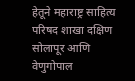हेतूने महाराष्ट्र साहित्य परिषद शाखा दक्षिण सोलापूर आणि वेणुगोपाल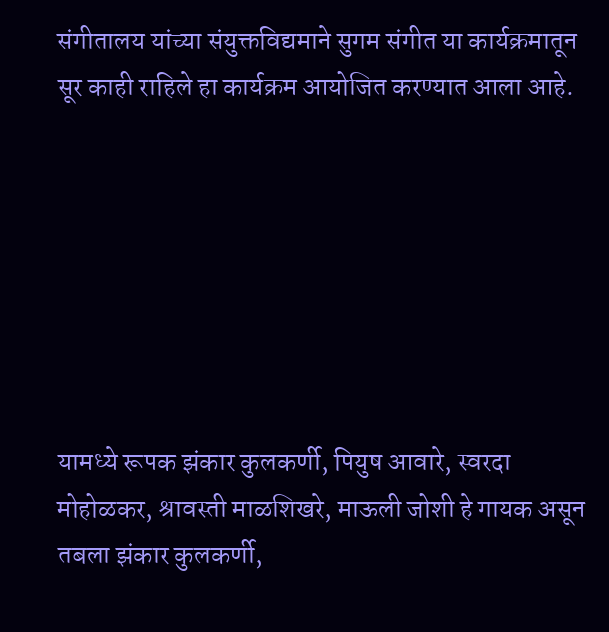संगीतालय यांच्या संयुक्तविद्यमाने सुगम संगीत या कार्यक्रमातून सूर काही राहिले हा कार्यक्रम आयोजित करण्यात आला आहे.







यामध्ये रूपक झंकार कुलकर्णी, पियुष आवारे, स्वरदा मोहोळकर, श्रावस्ती माळशिखरे, माऊली जोशी हे गायक असून तबला झंकार कुलकर्णी,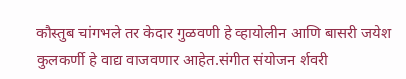कौस्तुब चांगभले तर केदार गुळवणी हे व्हायोलीन आणि बासरी जयेश कुलकर्णी हे वाद्य वाजवणार आहेत.संगीत संयोजन र्शवरी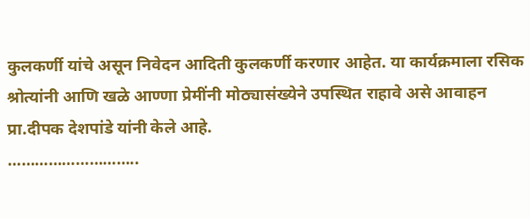कुलकर्णी यांचे असून निवेदन आदिती कुलकर्णी करणार आहेत. या कार्यक्रमाला रसिक श्रोत्यांनी आणि खळे आण्णा प्रेमींनी मोठ्यासंख्येने उपस्थित राहावे असे आवाहन प्रा.दीपक देशपांडे यांनी केले आहे.
………………………..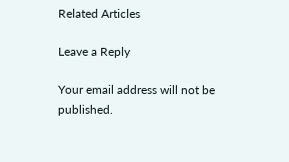Related Articles

Leave a Reply

Your email address will not be published.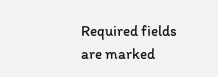Required fields are marked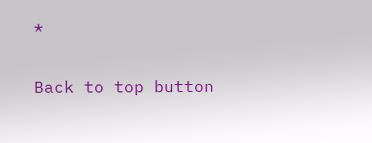*

Back to top button